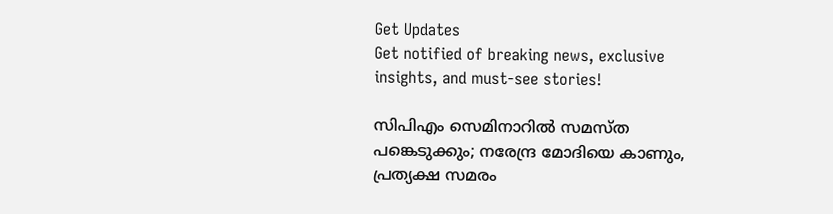Get Updates
Get notified of breaking news, exclusive insights, and must-see stories!

സിപിഎം സെമിനാറില്‍ സമസ്ത പങ്കെടുക്കും; നരേന്ദ്ര മോദിയെ കാണും, പ്രത്യക്ഷ സമരം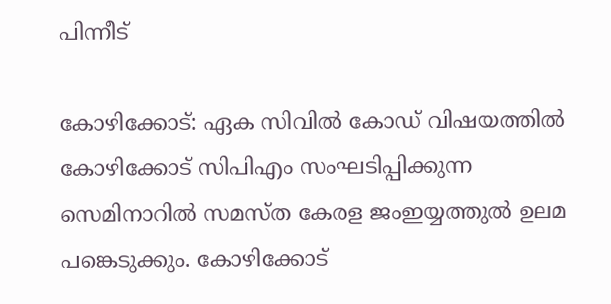പിന്നീട്

കോഴിക്കോട്: ഏക സിവില്‍ കോഡ് വിഷയത്തില്‍ കോഴിക്കോട് സിപിഎം സംഘടിപ്പിക്കുന്ന സെമിനാറില്‍ സമസ്ത കേരള ജംഇയ്യത്തുല്‍ ഉലമ പങ്കെടുക്കും. കോഴിക്കോട്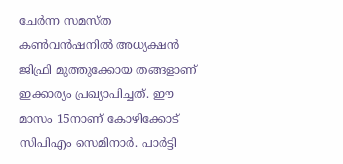ചേര്‍ന്ന സമസ്ത കണ്‍വന്‍ഷനില്‍ അധ്യക്ഷന്‍ ജിഫ്രി മുത്തുക്കോയ തങ്ങളാണ് ഇക്കാര്യം പ്രഖ്യാപിച്ചത്. ഈ മാസം 15നാണ് കോഴിക്കോട് സിപിഎം സെമിനാര്‍. പാര്‍ട്ടി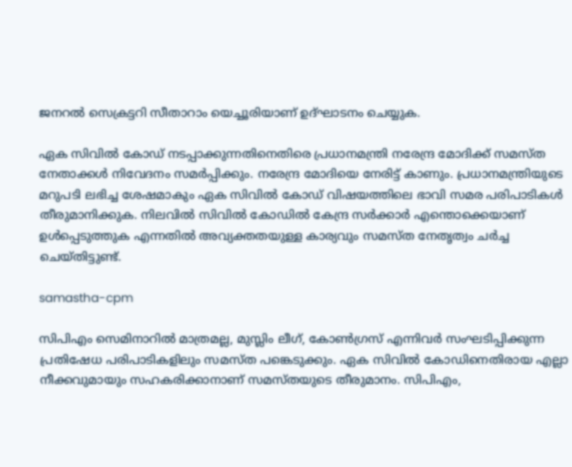ജനറല്‍ സെക്രട്ടറി സീതാറാം യെച്ചൂരിയാണ് ഉദ്ഘാടനം ചെയ്യുക.

ഏക സിവില്‍ കോഡ് നടപ്പാക്കുന്നതിനെതിരെ പ്രധാനമന്ത്രി നരേന്ദ്ര മോദിക്ക് സമസ്ത നേതാക്കള്‍ നിവേദനം സമര്‍പ്പിക്കും. നരേന്ദ്ര മോദിയെ നേരിട്ട് കാണും. പ്രധാനമന്ത്രിയുടെ മറുപടി ലഭിച്ച ശേഷമാകും ഏക സിവില്‍ കോഡ് വിഷയത്തിലെ ഭാവി സമര പരിപാടികള്‍ തീരുമാനിക്കുക. നിലവില്‍ സിവില്‍ കോഡില്‍ കേന്ദ്ര സര്‍ക്കാര്‍ എന്തൊക്കെയാണ് ഉള്‍പ്പെടുത്തുക എന്നതില്‍ അവ്യക്തതയുള്ള കാര്യവും സമസ്ത നേതൃത്വം ചര്‍ച്ച ചെയ്തിട്ടുണ്ട്.

samastha-cpm

സിപിഎം സെമിനാറില്‍ മാത്രമല്ല, മുസ്ലിം ലീഗ്, കോണ്‍ഗ്രസ് എന്നിവര്‍ സംഘടിപ്പിക്കുന്ന പ്രതിഷേധ പരിപാടികളിലും സമസ്ത പങ്കെടുക്കും. ഏക സിവില്‍ കോഡിനെതിരായ എല്ലാ നീക്കവുമായും സഹകരിക്കാനാണ് സമസ്തയുടെ തീരുമാനം. സിപിഎം,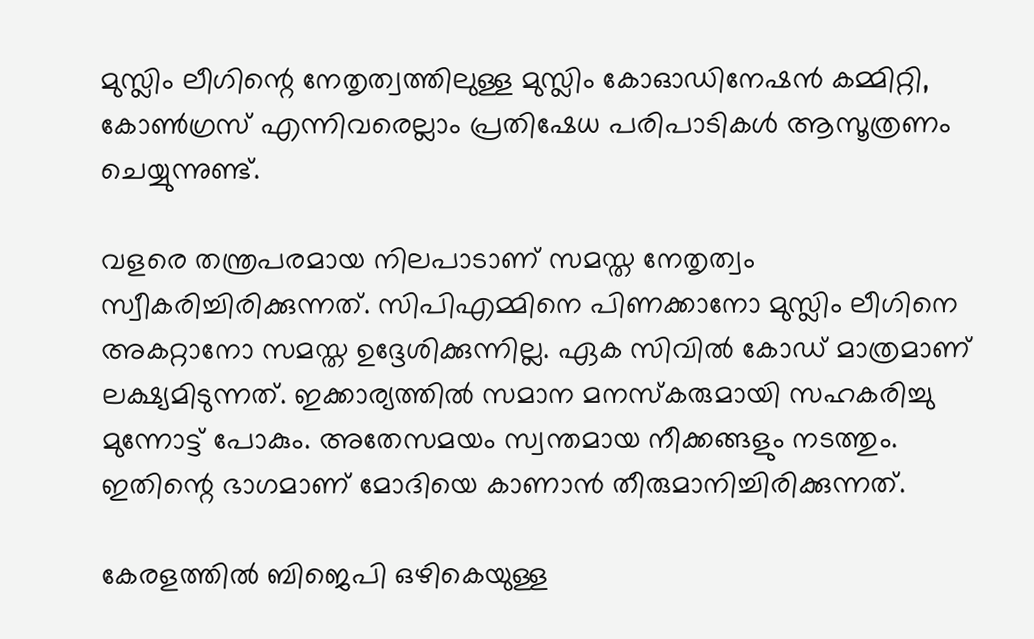മുസ്ലിം ലീഗിന്റെ നേതൃത്വത്തിലുള്ള മുസ്ലിം കോഓഡിനേഷന്‍ കമ്മിറ്റി, കോണ്‍ഗ്രസ് എന്നിവരെല്ലാം പ്രതിഷേധ പരിപാടികള്‍ ആസൂത്രണം ചെയ്യുന്നുണ്ട്.

വളരെ തന്ത്രപരമായ നിലപാടാണ് സമസ്ത നേതൃത്വം സ്വീകരിച്ചിരിക്കുന്നത്. സിപിഎമ്മിനെ പിണക്കാനോ മുസ്ലിം ലീഗിനെ അകറ്റാനോ സമസ്ത ഉദ്ദേശിക്കുന്നില്ല. ഏക സിവില്‍ കോഡ് മാത്രമാണ് ലക്ഷ്യമിടുന്നത്. ഇക്കാര്യത്തില്‍ സമാന മനസ്‌കരുമായി സഹകരിച്ചു മുന്നോട്ട് പോകും. അതേസമയം സ്വന്തമായ നീക്കങ്ങളും നടത്തും. ഇതിന്റെ ഭാഗമാണ് മോദിയെ കാണാന്‍ തീരുമാനിച്ചിരിക്കുന്നത്.

കേരളത്തില്‍ ബിജെപി ഒഴികെയുള്ള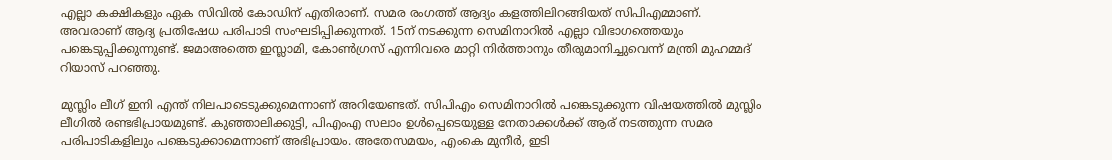എല്ലാ കക്ഷികളും ഏക സിവില്‍ കോഡിന് എതിരാണ്. സമര രംഗത്ത് ആദ്യം കളത്തിലിറങ്ങിയത് സിപിഎമ്മാണ്. അവരാണ് ആദ്യ പ്രതിഷേധ പരിപാടി സംഘടിപ്പിക്കുന്നത്. 15ന് നടക്കുന്ന സെമിനാറില്‍ എല്ലാ വിഭാഗത്തെയും പങ്കെടുപ്പിക്കുന്നുണ്ട്. ജമാഅത്തെ ഇസ്ലാമി, കോണ്‍ഗ്രസ് എന്നിവരെ മാറ്റി നിര്‍ത്താനും തീരുമാനിച്ചുവെന്ന് മന്ത്രി മുഹമ്മദ് റിയാസ് പറഞ്ഞു.

മുസ്ലിം ലീഗ് ഇനി എന്ത് നിലപാടെടുക്കുമെന്നാണ് അറിയേണ്ടത്. സിപിഎം സെമിനാറില്‍ പങ്കെടുക്കുന്ന വിഷയത്തില്‍ മുസ്ലിം ലീഗില്‍ രണ്ടഭിപ്രായമുണ്ട്. കുഞ്ഞാലിക്കുട്ടി, പിഎംഎ സലാം ഉള്‍പ്പെടെയുള്ള നേതാക്കള്‍ക്ക് ആര് നടത്തുന്ന സമര പരിപാടികളിലും പങ്കെടുക്കാമെന്നാണ് അഭിപ്രായം. അതേസമയം, എംകെ മുനീര്‍, ഇടി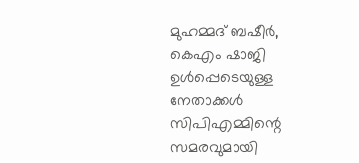മുഹമ്മദ് ബഷീര്‍, കെഎം ഷാജി ഉള്‍പ്പെടെയുള്ള നേതാക്കള്‍ സിപിഎമ്മിന്റെ സമരവുമായി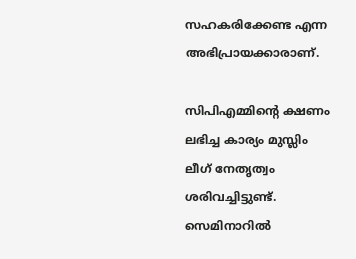സഹകരിക്കേണ്ട എന്ന അഭിപ്രായക്കാരാണ്.

സിപിഎമ്മിന്റെ ക്ഷണം ലഭിച്ച കാര്യം മുസ്ലിം ലീഗ് നേതൃത്വം ശരിവച്ചിട്ടുണ്ട്. സെമിനാറില്‍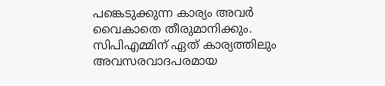പങ്കെടുക്കുന്ന കാര്യം അവര്‍ വൈകാതെ തീരുമാനിക്കും. സിപിഎമ്മിന് ഏത് കാര്യത്തിലും അവസരവാദപരമായ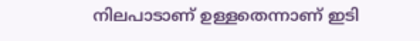നിലപാടാണ് ഉള്ളതെന്നാണ് ഇടി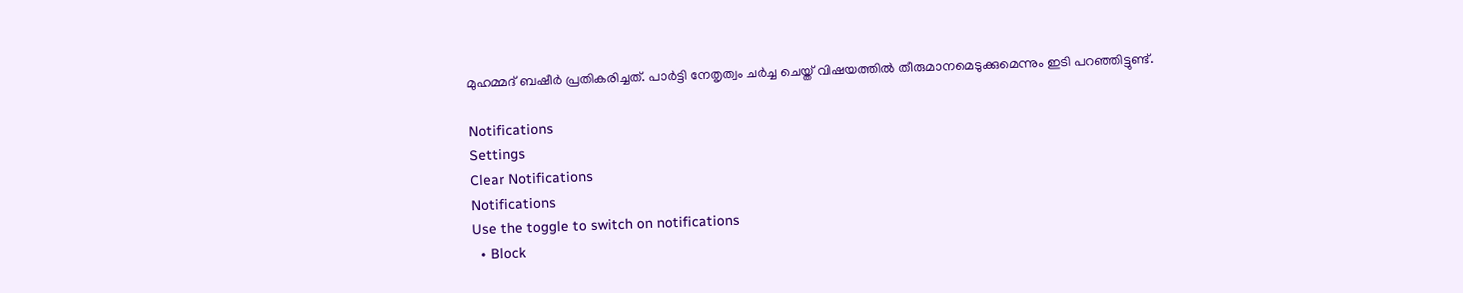മുഹമ്മദ് ബഷീര്‍ പ്രതികരിച്ചത്. പാര്‍ട്ടി നേതൃത്വം ചര്‍ച്ച ചെയ്ത് വിഷയത്തില്‍ തീരുമാനമെടുക്കുമെന്നും ഇടി പറഞ്ഞിട്ടുണ്ട്.

Notifications
Settings
Clear Notifications
Notifications
Use the toggle to switch on notifications
  • Block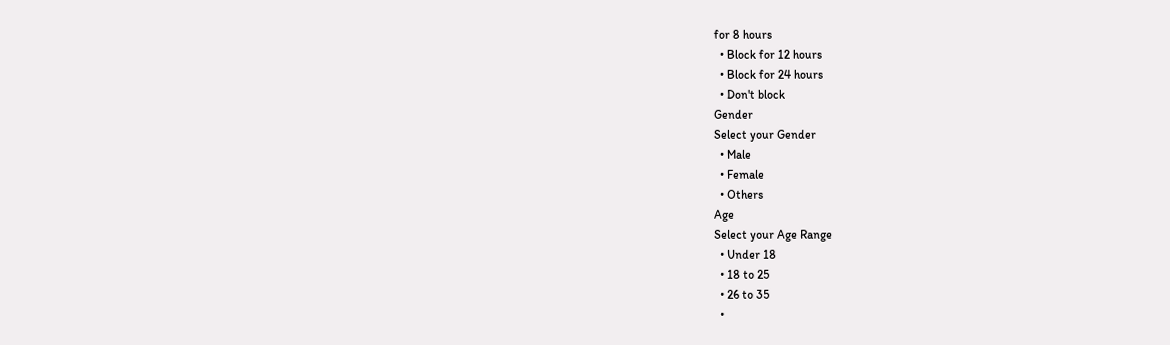for 8 hours
  • Block for 12 hours
  • Block for 24 hours
  • Don't block
Gender
Select your Gender
  • Male
  • Female
  • Others
Age
Select your Age Range
  • Under 18
  • 18 to 25
  • 26 to 35
  •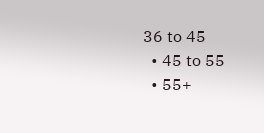36 to 45
  • 45 to 55
  • 55+